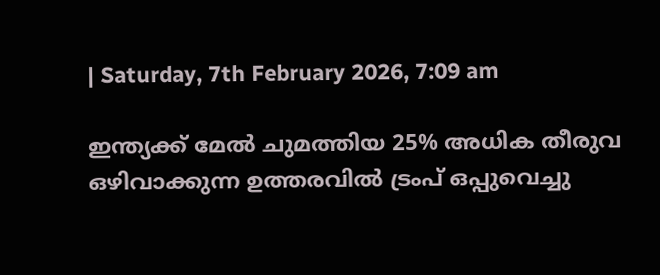| Saturday, 7th February 2026, 7:09 am

ഇന്ത്യക്ക് മേല്‍ ചുമത്തിയ 25% അധിക തീരുവ ഒഴിവാക്കുന്ന ഉത്തരവില്‍ ട്രംപ് ഒപ്പുവെച്ചു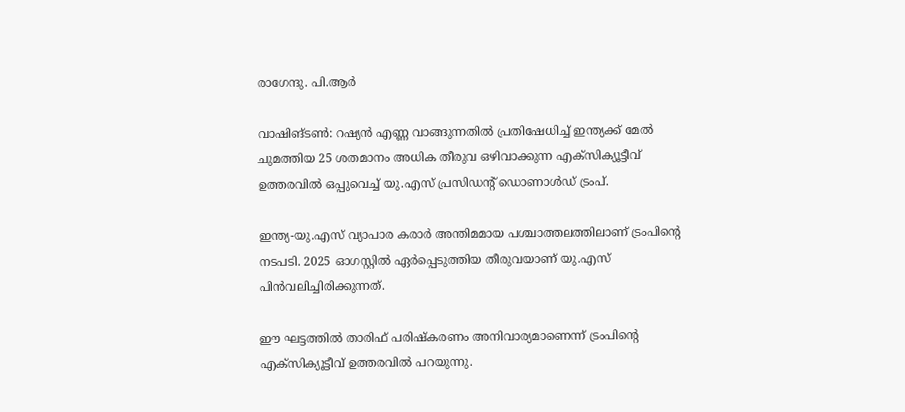രാഗേന്ദു. പി.ആര്‍

വാഷിങ്ടണ്‍: റഷ്യന്‍ എണ്ണ വാങ്ങുന്നതില്‍ പ്രതിഷേധിച്ച് ഇന്ത്യക്ക് മേല്‍ ചുമത്തിയ 25 ശതമാനം അധിക തീരുവ ഒഴിവാക്കുന്ന എക്‌സിക്യൂട്ടീവ് ഉത്തരവില്‍ ഒപ്പുവെച്ച് യു.എസ് പ്രസിഡന്റ് ഡൊണാള്‍ഡ് ട്രംപ്.

ഇന്ത്യ-യു.എസ് വ്യാപാര കരാര്‍ അന്തിമമായ പശ്ചാത്തലത്തിലാണ് ട്രംപിന്റെ നടപടി. 2025 ഓഗസ്റ്റില്‍ ഏര്‍പ്പെടുത്തിയ തീരുവയാണ് യു.എസ് പിന്‍വലിച്ചിരിക്കുന്നത്.

ഈ ഘട്ടത്തില്‍ താരിഫ് പരിഷ്‌കരണം അനിവാര്യമാണെന്ന് ട്രംപിന്റെ എക്‌സിക്യൂട്ടീവ് ഉത്തരവില്‍ പറയുന്നു.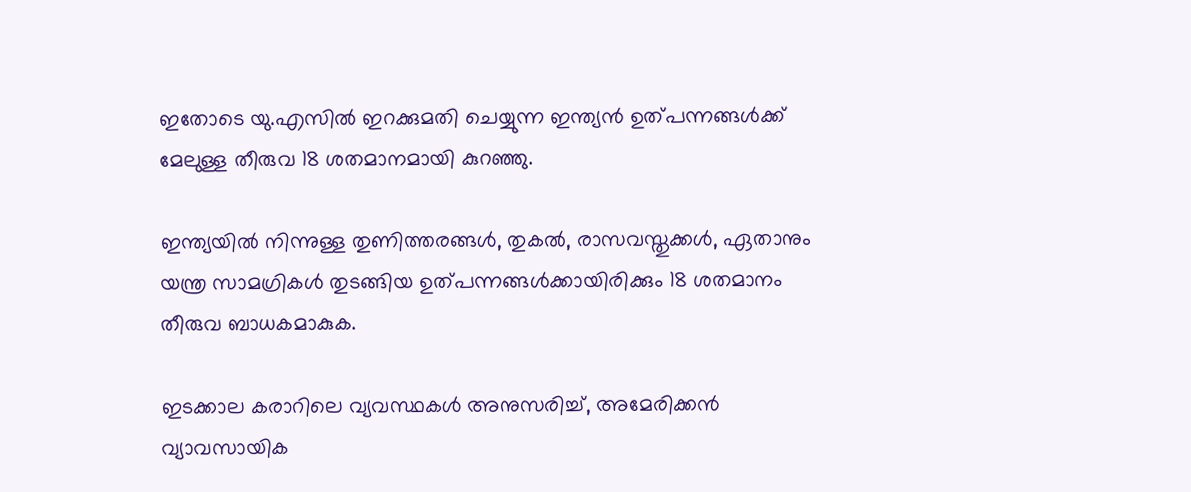ഇതോടെ യു.എസില്‍ ഇറക്കുമതി ചെയ്യുന്ന ഇന്ത്യന്‍ ഉത്പന്നങ്ങള്‍ക്ക് മേലുള്ള തീരുവ 18 ശതമാനമായി കുറഞ്ഞു.

ഇന്ത്യയില്‍ നിന്നുള്ള തുണിത്തരങ്ങള്‍, തുകല്‍, രാസവസ്തുക്കള്‍, ഏതാനും യന്ത്ര സാമഗ്രികള്‍ തുടങ്ങിയ ഉത്പന്നങ്ങള്‍ക്കായിരിക്കും 18 ശതമാനം തീരുവ ബാധകമാകുക.

ഇടക്കാല കരാറിലെ വ്യവസ്ഥകള്‍ അനുസരിച്ച്, അമേരിക്കന്‍ വ്യാവസായിക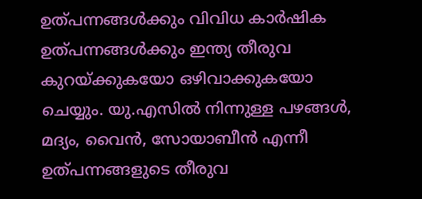ഉത്പന്നങ്ങള്‍ക്കും വിവിധ കാര്‍ഷിക ഉത്പന്നങ്ങള്‍ക്കും ഇന്ത്യ തീരുവ കുറയ്ക്കുകയോ ഒഴിവാക്കുകയോ ചെയ്യും. യു.എസില്‍ നിന്നുള്ള പഴങ്ങള്‍, മദ്യം, വൈന്‍, സോയാബീന്‍ എന്നീ ഉത്പന്നങ്ങളുടെ തീരുവ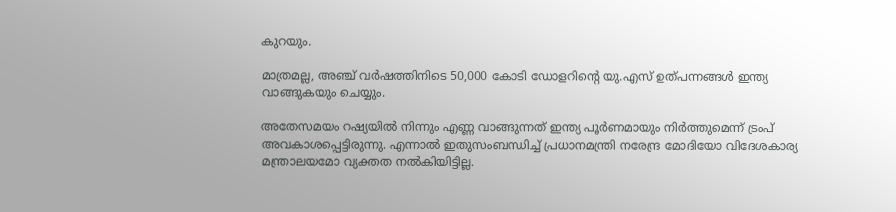കുറയും.

മാത്രമല്ല, അഞ്ച് വര്‍ഷത്തിനിടെ 50,000 കോടി ഡോളറിന്റെ യു.എസ് ഉത്പന്നങ്ങള്‍ ഇന്ത്യ വാങ്ങുകയും ചെയ്യും.

അതേസമയം റഷ്യയില്‍ നിന്നും എണ്ണ വാങ്ങുന്നത് ഇന്ത്യ പൂര്‍ണമായും നിര്‍ത്തുമെന്ന് ട്രംപ് അവകാശപ്പെട്ടിരുന്നു. എന്നാല്‍ ഇതുസംബന്ധിച്ച് പ്രധാനമന്ത്രി നരേന്ദ്ര മോദിയോ വിദേശകാര്യ മന്ത്രാലയമോ വ്യക്തത നല്‍കിയിട്ടില്ല.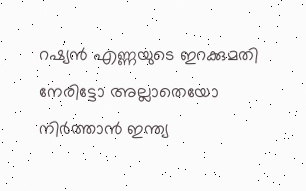റഷ്യന്‍ എണ്ണയുടെ ഇറക്കുമതി നേരിട്ടോ അല്ലാതെയോ നിര്‍ത്താന്‍ ഇന്ത്യ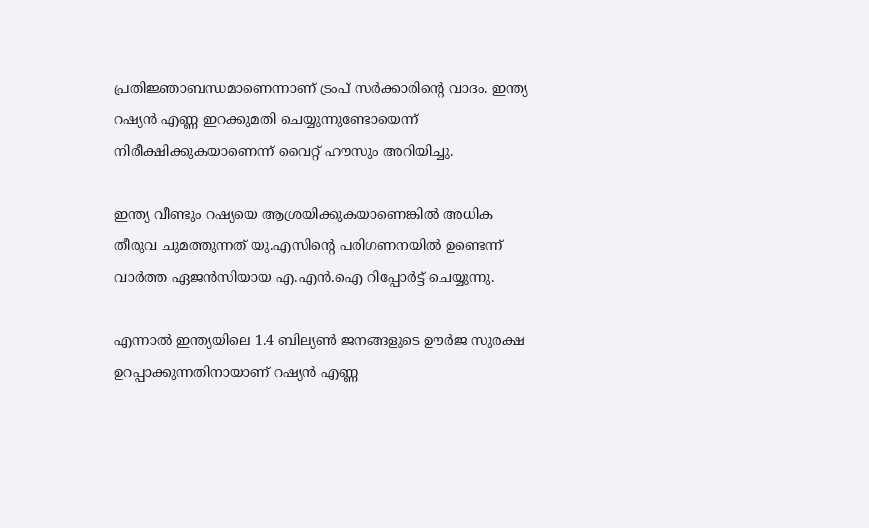പ്രതിജ്ഞാബന്ധമാണെന്നാണ് ട്രംപ് സര്‍ക്കാരിന്റെ വാദം. ഇന്ത്യ റഷ്യന്‍ എണ്ണ ഇറക്കുമതി ചെയ്യുന്നുണ്ടോയെന്ന് നിരീക്ഷിക്കുകയാണെന്ന് വൈറ്റ് ഹൗസും അറിയിച്ചു.

ഇന്ത്യ വീണ്ടും റഷ്യയെ ആശ്രയിക്കുകയാണെങ്കില്‍ അധിക തീരുവ ചുമത്തുന്നത് യു.എസിന്റെ പരിഗണനയില്‍ ഉണ്ടെന്ന് വാര്‍ത്ത ഏജന്‍സിയായ എ.എന്‍.ഐ റിപ്പോര്‍ട്ട് ചെയ്യുന്നു.

എന്നാല്‍ ഇന്ത്യയിലെ 1.4 ബില്യണ്‍ ജനങ്ങളുടെ ഊര്‍ജ സുരക്ഷ ഉറപ്പാക്കുന്നതിനായാണ് റഷ്യന്‍ എണ്ണ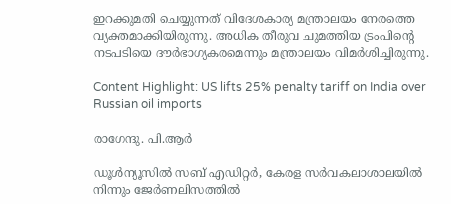ഇറക്കുമതി ചെയ്യുന്നത് വിദേശകാര്യ മന്ത്രാലയം നേരത്തെ വ്യക്തമാക്കിയിരുന്നു. അധിക തീരുവ ചുമത്തിയ ട്രംപിന്റെ നടപടിയെ ദൗര്‍ഭാഗ്യകരമെന്നും മന്ത്രാലയം വിമര്‍ശിച്ചിരുന്നു.

Content Highlight: US lifts 25% penalty tariff on India over Russian oil imports

രാഗേന്ദു. പി.ആര്‍

ഡൂള്‍ന്യൂസില്‍ സബ് എഡിറ്റര്‍, കേരള സര്‍വകലാശാലയില്‍ നിന്നും ജേര്‍ണലിസത്തില്‍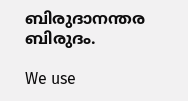ബിരുദാനന്തര ബിരുദം.

We use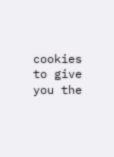cookies to give you the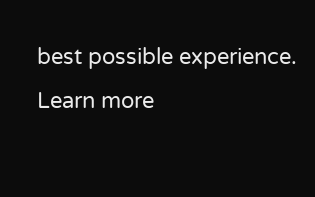best possible experience. Learn more